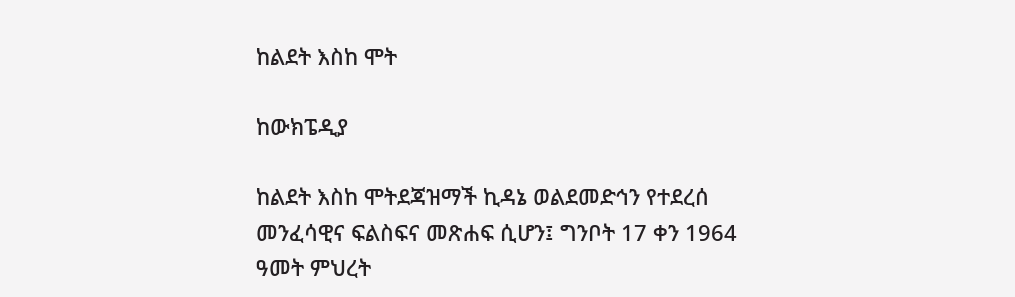ከልደት እስከ ሞት

ከውክፔዲያ

ከልደት እስከ ሞትደጃዝማች ኪዳኔ ወልደመድኅን የተደረሰ መንፈሳዊና ፍልስፍና መጽሐፍ ሲሆን፤ ግንቦት 17 ቀን 1964 ዓመት ምህረት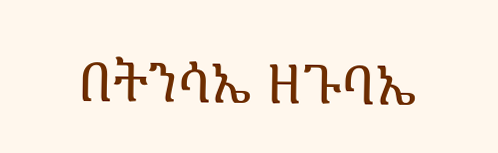በትንሳኤ ዘጉባኤ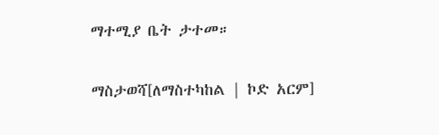ማተሚያ ቤት ታተመ።

ማስታወሻ[ለማስተካከል | ኮድ አርም]